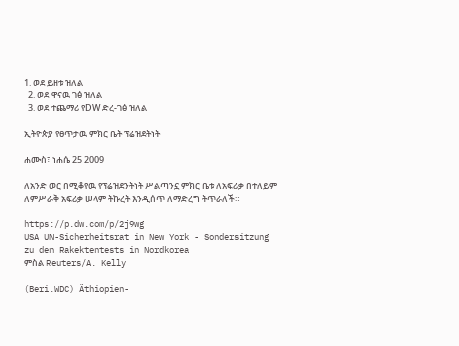1. ወደ ይዘቱ ዝለል
  2. ወደ ዋናዉ ገፅ ዝለል
  3. ወደ ተጨማሪ የDW ድረ-ገፅ ዝለል

ኢትዮጵያ የፀጥታዉ ምክር ቤት ፕሬዝደትነት

ሐሙስ፣ ነሐሴ 25 2009

ለአንድ ወር በሚቆየዉ የፕሬዝደንትነት ሥልጣንኗ ምክር ቤቱ ለአፍሪቃ በተለይም ለምሥራቅ አፍሪቃ ሠላም ትኩረት እንዲሰጥ ለማድረግ ትጥራለች።

https://p.dw.com/p/2j9wg
USA UN-Sicherheitsrat in New York - Sondersitzung zu den Rakektentests in Nordkorea
ምስል Reuters/A. Kelly

(Beri.WDC) Äthiopien-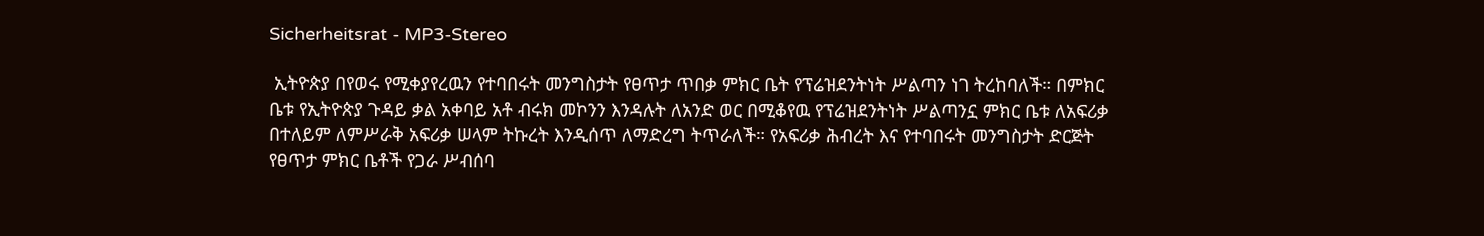Sicherheitsrat - MP3-Stereo

 ኢትዮጵያ በየወሩ የሚቀያየረዉን የተባበሩት መንግስታት የፀጥታ ጥበቃ ምክር ቤት የፕሬዝደንትነት ሥልጣን ነገ ትረከባለች። በምክር ቤቱ የኢትዮጵያ ጉዳይ ቃል አቀባይ አቶ ብሩክ መኮንን እንዳሉት ለአንድ ወር በሚቆየዉ የፕሬዝደንትነት ሥልጣንኗ ምክር ቤቱ ለአፍሪቃ በተለይም ለምሥራቅ አፍሪቃ ሠላም ትኩረት እንዲሰጥ ለማድረግ ትጥራለች። የአፍሪቃ ሕብረት እና የተባበሩት መንግስታት ድርጅት የፀጥታ ምክር ቤቶች የጋራ ሥብሰባ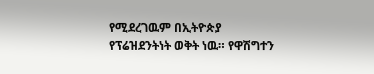የሚደረገዉም በኢትዮጵያ የፕሬዝደንትነት ወቅት ነዉ። የዋሽግተን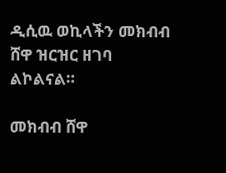ዲሲዉ ወኪላችን መክብብ ሸዋ ዝርዝር ዘገባ ልኮልናል።

መክብብ ሸዋ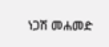ነጋሽ መሐመድ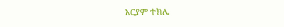አርያም ተክሌ